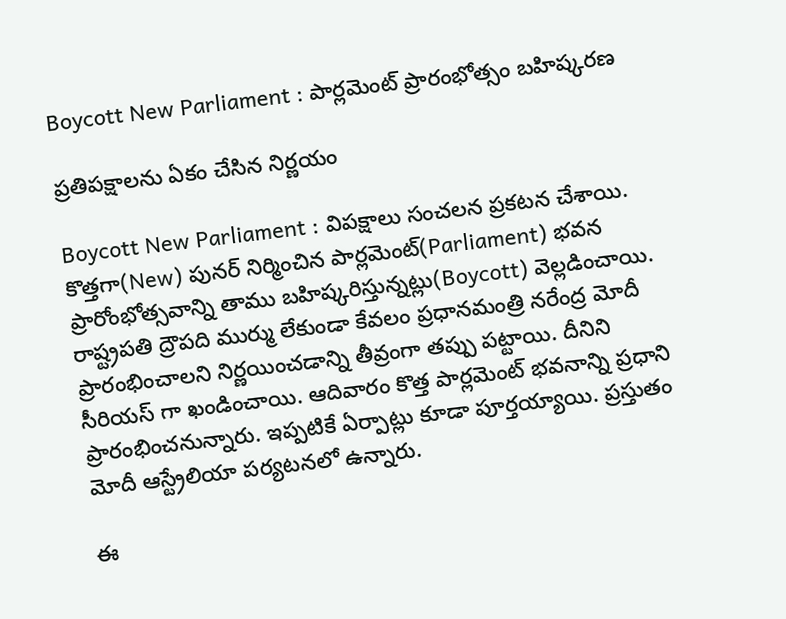Boycott New Parliament : పార్ల‌మెంట్ ప్రారంభోత్సం బ‌హిష్క‌ర‌ణ‌

ప్ర‌తిప‌క్షాల‌ను ఏకం చేసిన నిర్ణయం

Boycott New Parliament : విప‌క్షాలు సంచ‌ల‌న ప్ర‌క‌ట‌న చేశాయి. కొత్త‌గా(New) పున‌ర్ నిర్మించిన పార్ల‌మెంట్(Parliament) భ‌వ‌న ప్రారోంభోత్స‌వాన్ని తాము బ‌హిష్క‌రిస్తున్న‌ట్లు(Boycott) వెల్ల‌డించాయి. రాష్ట్ర‌ప‌తి ద్రౌప‌ది ముర్ము లేకుండా కేవ‌లం ప్ర‌ధాన‌మంత్రి న‌రేంద్ర మోదీ ప్రారంభించాల‌ని నిర్ణ‌యించ‌డాన్ని తీవ్రంగా త‌ప్పు పట్టాయి. దీనిని సీరియ‌స్ గా ఖండించాయి. ఆదివారం కొత్త పార్ల‌మెంట్ భ‌వ‌నాన్ని ప్ర‌ధాని ప్రారంభించ‌నున్నారు. ఇప్ప‌టికే ఏర్పాట్లు కూడా పూర్త‌య్యాయి. ప్ర‌స్తుతం మోదీ ఆస్ట్రేలియా ప‌ర్య‌ట‌న‌లో ఉన్నారు.

ఈ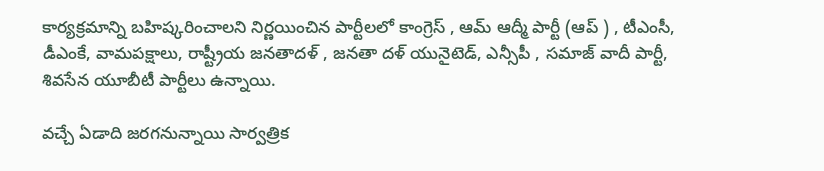కార్య‌క్ర‌మాన్ని బ‌హిష్క‌రించాల‌ని నిర్ణ‌యించిన పార్టీల‌లో కాంగ్రెస్ , ఆమ్ ఆద్మీ పార్టీ (ఆప్ ) , టీఎంసీ, డీఎంకే, వామ‌ప‌క్షాలు, రాష్ట్రీయ జ‌న‌తాద‌ళ్ , జ‌న‌తా ద‌ళ్ యునైటెడ్, ఎన్సీపీ , స‌మాజ్ వాదీ పార్టీ, శివ‌సేన యూబీటీ పార్టీలు ఉన్నాయి.

వ‌చ్చే ఏడాది జ‌ర‌గ‌నున్నాయి సార్వ‌త్రిక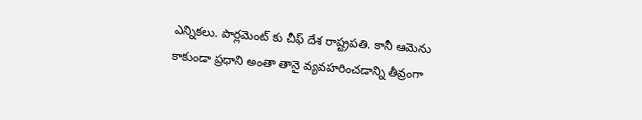ఎన్నిక‌లు. పార్ల‌మెంట్ కు చీఫ్ దేశ రాష్ట్ర‌ప‌తి. కానీ ఆమెను కాకుండా ప్ర‌ధాని అంతా తానై వ్య‌వ‌హ‌రించడాన్ని తీవ్రంగా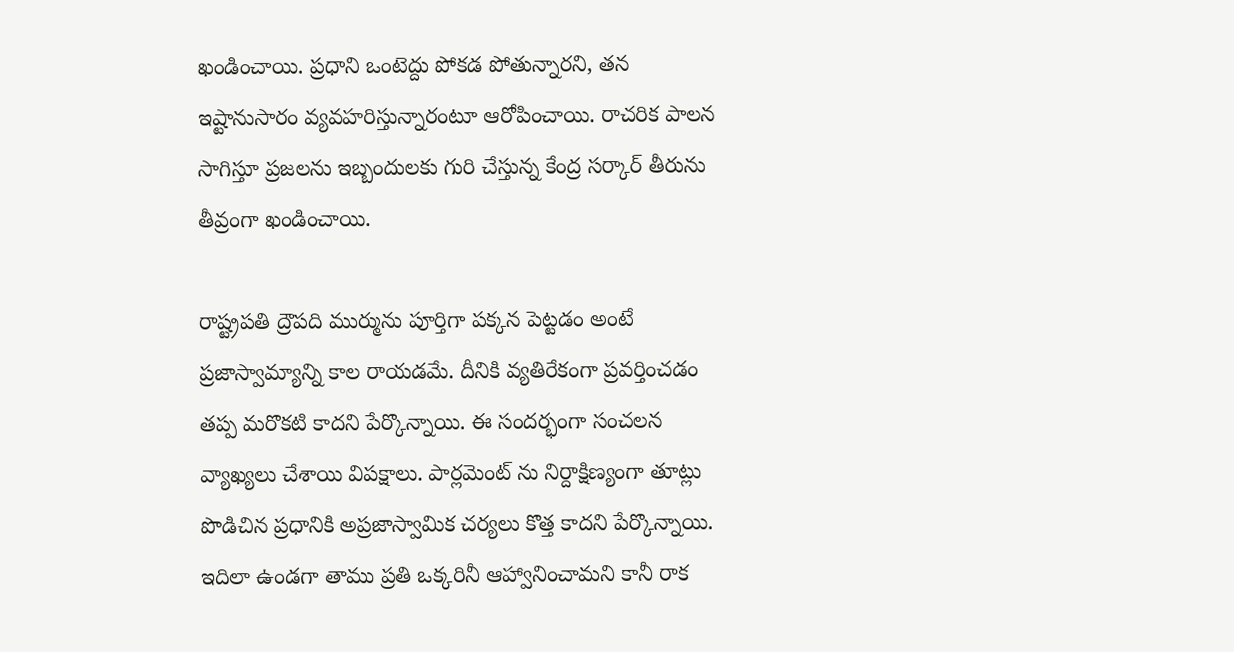ఖండించాయి. ప్ర‌ధాని ఒంటెద్దు పోక‌డ పోతున్నార‌ని, త‌న ఇష్టానుసారం వ్య‌వ‌హ‌రిస్తున్నారంటూ ఆరోపించాయి. రాచ‌రిక పాల‌న సాగిస్తూ ప్ర‌జ‌ల‌ను ఇబ్బందుల‌కు గురి చేస్తున్న కేంద్ర స‌ర్కార్ తీరును తీవ్రంగా ఖండించాయి.

రాష్ట్ర‌ప‌తి ద్రౌప‌ది ముర్మును పూర్తిగా ప‌క్క‌న పెట్ట‌డం అంటే ప్ర‌జాస్వామ్యాన్ని కాల రాయ‌డ‌మే. దీనికి వ్య‌తిరేకంగా ప్ర‌వ‌ర్తించ‌డం త‌ప్ప మ‌రొక‌టి కాద‌ని పేర్కొన్నాయి. ఈ సంద‌ర్భంగా సంచ‌ల‌న వ్యాఖ్య‌లు చేశాయి విప‌క్షాలు. పార్ల‌మెంట్ ను నిర్దాక్షిణ్యంగా తూట్లు పొడిచిన ప్ర‌ధానికి అప్ర‌జాస్వామిక చ‌ర్య‌లు కొత్త కాద‌ని పేర్కొన్నాయి. ఇదిలా ఉండ‌గా తాము ప్ర‌తి ఒక్క‌రినీ ఆహ్వానించామ‌ని కానీ రాక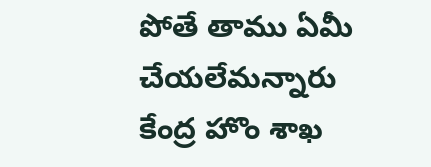పోతే తాము ఏమీ చేయ‌లేమ‌న్నారు కేంద్ర హొం శాఖ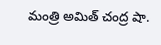మంత్రి అమిత్ చంద్ర షా.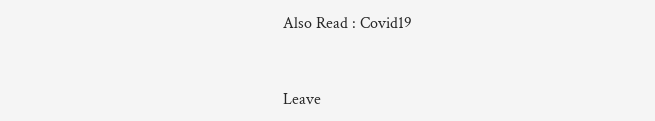Also Read : Covid19



Leave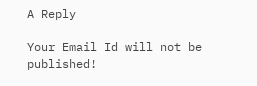A Reply

Your Email Id will not be published!